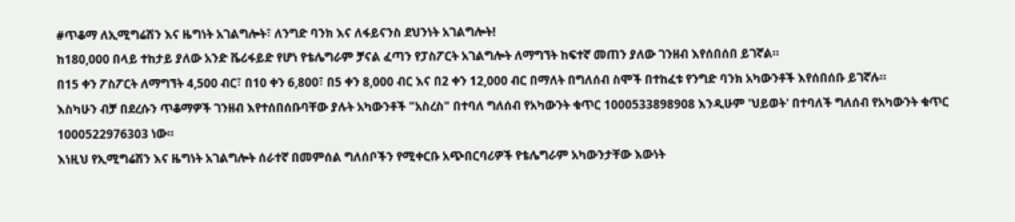#ጥቆማ ለኢሚግሬሽን እና ዜግነት አገልግሎት፣ ለንግድ ባንክ እና ለፋይናንስ ደህንነት አገልግሎት!
ከ180,000 በላይ ተከታይ ያለው አንድ ቬሪፋይድ የሆነ የቴሌግራም ቻናል ፈጣን የፓስፖርት አገልግሎት ለማግኘት ከፍተኛ መጠን ያለው ገንዘብ እየሰበሰበ ይገኛል።
በ15 ቀን ፖስፖርት ለማግኘት 4,500 ብር፣ በ10 ቀን 6,800፣ በ5 ቀን 8,000 ብር እና በ2 ቀን 12,000 ብር በማለት በግለሰብ ስሞች በተከፈቱ የንግድ ባንክ አካውንቶች እየሰበሰቡ ይገኛሉ።
እስካሁን ብቻ በደረሱን ጥቆማዎች ገንዘብ እየተሰበሰቡባቸው ያሉት አካውንቶች "አስረስ" በተባለ ግለሰብ የአካውንት ቁጥር 1000533898908 እንዲሁም 'ህይወት' በተባለች ግለሰብ የአካውንት ቁጥር 1000522976303 ነው።
እነዚህ የኢሚግሬሽን እና ዜግነት አገልግሎት ሰራተኛ በመምሰል ግለሰቦችን የሚቀርቡ አጭበርባሪዎች የቴሌግራም አካውንታቸው እውነት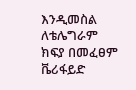እንዲመስል ለቴሌግራም ክፍያ በመፈፀም ቬሪፋይድ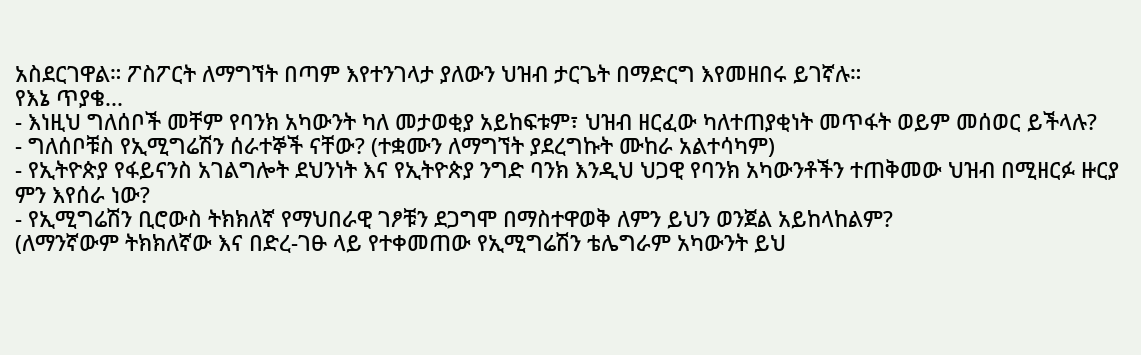አስደርገዋል። ፖስፖርት ለማግኘት በጣም እየተንገላታ ያለውን ህዝብ ታርጌት በማድርግ እየመዘበሩ ይገኛሉ።
የእኔ ጥያቄ...
- እነዚህ ግለሰቦች መቸም የባንክ አካውንት ካለ መታወቂያ አይከፍቱም፣ ህዝብ ዘርፈው ካለተጠያቂነት መጥፋት ወይም መሰወር ይችላሉ?
- ግለሰቦቹስ የኢሚግሬሽን ሰራተኞች ናቸው? (ተቋሙን ለማግኘት ያደረግኩት ሙከራ አልተሳካም)
- የኢትዮጵያ የፋይናንስ አገልግሎት ደህንነት እና የኢትዮጵያ ንግድ ባንክ እንዲህ ህጋዊ የባንክ አካውንቶችን ተጠቅመው ህዝብ በሚዘርፉ ዙርያ ምን እየሰራ ነው?
- የኢሚግሬሽን ቢሮውስ ትክክለኛ የማህበራዊ ገፆቹን ደጋግሞ በማስተዋወቅ ለምን ይህን ወንጀል አይከላከልም?
(ለማንኛውም ትክክለኛው እና በድረ-ገፁ ላይ የተቀመጠው የኢሚግሬሽን ቴሌግራም አካውንት ይህ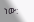ነው: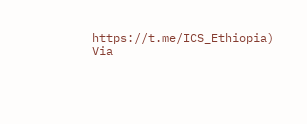https://t.me/ICS_Ethiopia)
Via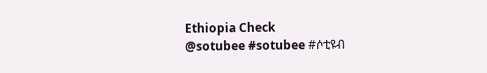Ethiopia Check
@sotubee #sotubee #ሶቲዩብ